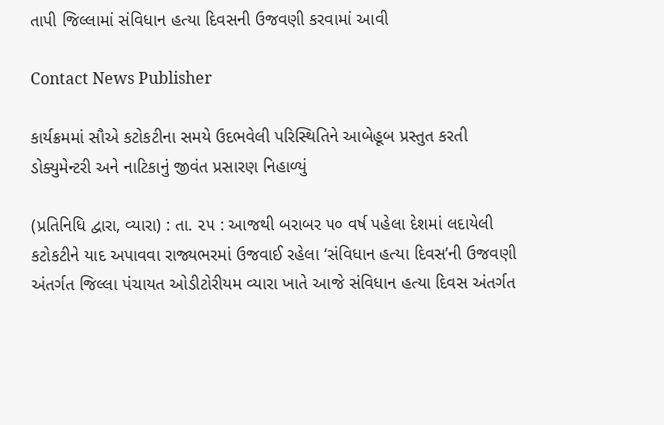તાપી જિલ્લામાં સંવિધાન હત્યા દિવસની ઉજવણી કરવામાં આવી

Contact News Publisher

કાર્યક્રમમાં સૌએ કટોકટીના સમયે ઉદભવેલી પરિસ્થિતિને આબેહૂબ પ્રસ્તુત કરતી ડોક્યુમેન્ટરી અને નાટિકાનું જીવંત પ્રસારણ નિહાળ્યું

(પ્રતિનિધિ દ્વારા, વ્યારા) : તા. ૨૫ : આજથી બરાબર ૫૦ વર્ષ પહેલા દેશમાં લદાયેલી કટોકટીને યાદ અપાવવા રાજ્યભરમાં ઉજવાઈ રહેલા ‘સંવિધાન હત્યા દિવસ’ની ઉજવણી અંતર્ગત જિલ્લા પંચાયત ઓડીટોરીયમ વ્યારા ખાતે આજે સંવિધાન હત્યા દિવસ અંતર્ગત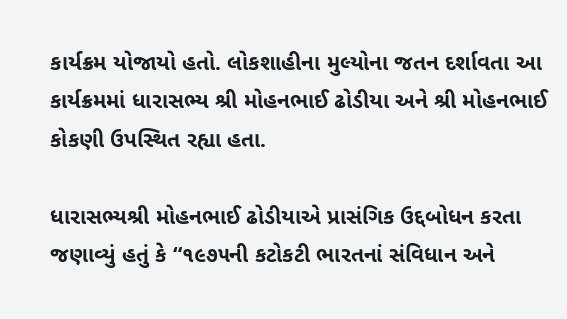કાર્યક્રમ યોજાયો હતો. લોકશાહીના મુલ્યોના જતન દર્શાવતા આ કાર્યક્રમમાં ધારાસભ્ય શ્રી મોહનભાઈ ઢોડીયા અને શ્રી મોહનભાઈ કોકણી ઉપસ્થિત રહ્યા હતા.

ધારાસભ્યશ્રી મોહનભાઈ ઢોડીયાએ પ્રાસંગિક ઉદ્દબોધન કરતા જણાવ્યું હતું કે “૧૯૭૫ની કટોકટી ભારતનાં સંવિધાન અને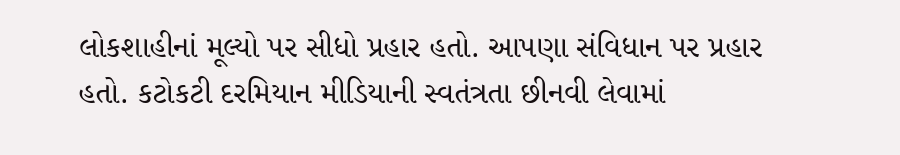લોકશાહીનાં મૂલ્યો પર સીધો પ્રહાર હતો. આપણા સંવિધાન પર પ્રહાર હતો. કટોકટી દરમિયાન મીડિયાની સ્વતંત્રતા છીનવી લેવામાં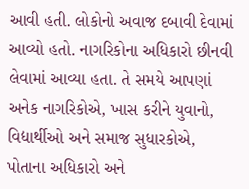આવી હતી. લોકોનો અવાજ દબાવી દેવામાં આવ્યો હતો. નાગરિકોના અધિકારો છીનવી લેવામાં આવ્યા હતા. તે સમયે આપણાં અનેક નાગરિકોએ, ખાસ કરીને યુવાનો, વિદ્યાર્થીઓ અને સમાજ સુધારકોએ, પોતાના અધિકારો અને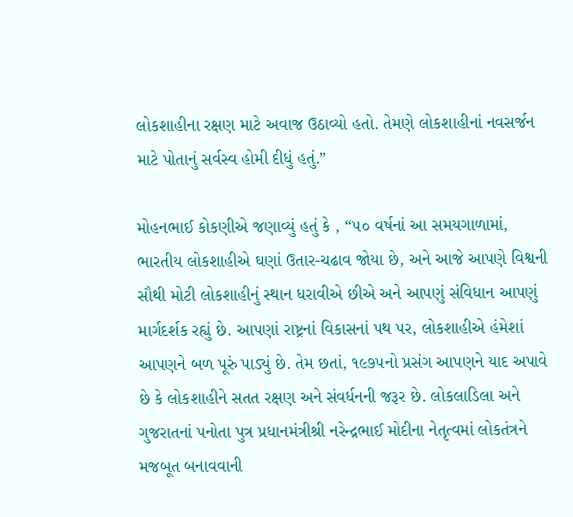લોકશાહીના રક્ષણ માટે અવાજ ઉઠાવ્યો હતો. તેમણે લોકશાહીનાં નવસર્જન માટે પોતાનું સર્વસ્વ હોમી દીધું હતું.”

મોહનભાઈ કોકણીએ જણાવ્યું હતું કે , “૫૦ વર્ષનાં આ સમયગાળામાં, ભારતીય લોકશાહીએ ઘણાં ઉતાર-ચઢાવ જોયા છે, અને આજે આપણે વિશ્વની સૌથી મોટી લોકશાહીનું સ્થાન ધરાવીએ છીએ અને આપણું સંવિધાન આપણું માર્ગદર્શક રહ્યું છે. આપણાં રાષ્ટ્રનાં વિકાસનાં પથ પર, લોકશાહીએ હંમેશાં આપણને બળ પૂરું પાડ્યું છે. તેમ છતાં, ૧૯૭૫નો પ્રસંગ આપણને યાદ અપાવે છે કે લોકશાહીને સતત રક્ષણ અને સંવર્ધનની જરૂર છે. લોકલાડિલા અને ગુજરાતનાં પનોતા પુત્ર પ્રધાનમંત્રીશ્રી નરેન્દ્રભાઈ મોદીના નેતૃત્વમાં લોકતંત્રને મજબૂત બનાવવાની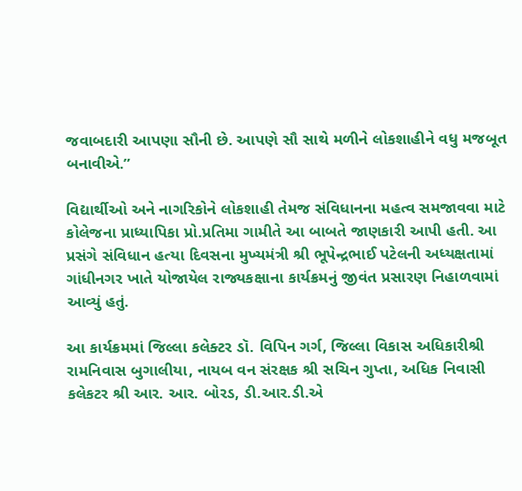જવાબદારી આપણા સૌની છે. આપણે સૌ સાથે મળીને લોકશાહીને વધુ મજબૂત બનાવીએ.”

વિદ્યાર્થીઓ અને નાગરિકોને લોકશાહી તેમજ સંવિધાનના મહત્વ સમજાવવા માટે કોલેજના પ્રાધ્યાપિકા પ્રો.પ્રતિમા ગામીતે આ બાબતે જાણકારી આપી હતી. આ પ્રસંગે સંવિધાન હત્યા દિવસના મુખ્યમંત્રી શ્રી ભૂપેન્દ્રભાઈ પટેલની અધ્યક્ષતામાં ગાંધીનગર ખાતે યોજાયેલ રાજ્યકક્ષાના કાર્યક્રમનું જીવંત પ્રસારણ નિહાળવામાં આવ્યું હતું.

આ કાર્યક્રમમાં જિલ્લા કલેક્ટર ડૉ. વિપિન ગર્ગ, જિલ્લા વિકાસ અધિકારીશ્રી રામનિવાસ બુગાલીયા, નાયબ વન સંરક્ષક શ્રી સચિન ગુપ્તા, અધિક નિવાસી કલેકટર શ્રી આર. આર. બોરડ, ડી.આર.ડી.એ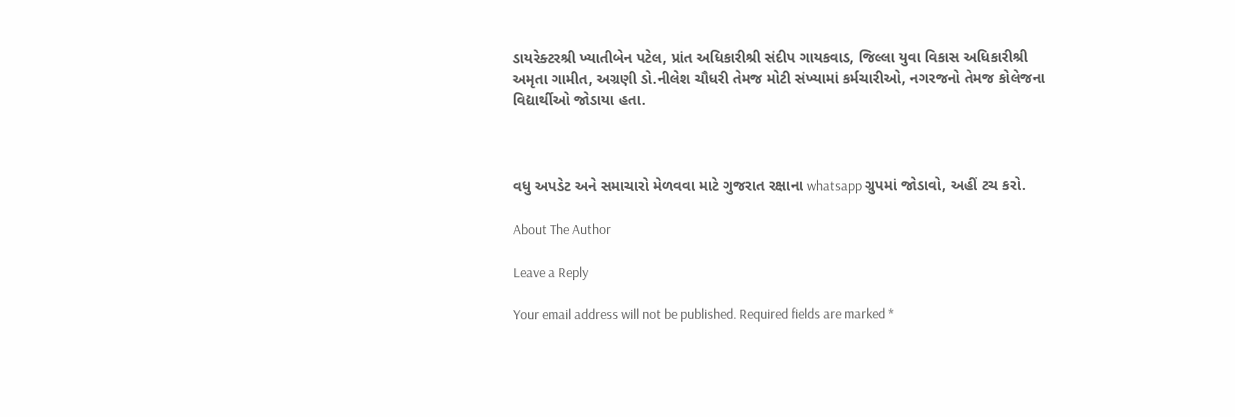ડાયરેક્ટરશ્રી ખ્યાતીબેન પટેલ, પ્રાંત અધિકારીશ્રી સંદીપ ગાયકવાડ, જિલ્લા યુવા વિકાસ અધિકારીશ્રી અમૃતા ગામીત, અગ્રણી ડો.નીલેશ ચૌધરી તેમજ મોટી સંખ્યામાં કર્મચારીઓ, નગરજનો તેમજ કોલેજના વિદ્યાર્થીઓ જોડાયા હતા.



વધુ અપડેટ અને સમાચારો મેળવવા માટે ગુજરાત રક્ષાના whatsapp ગ્રુપમાં જોડાવો, અહીં ટચ કરો.

About The Author

Leave a Reply

Your email address will not be published. Required fields are marked *